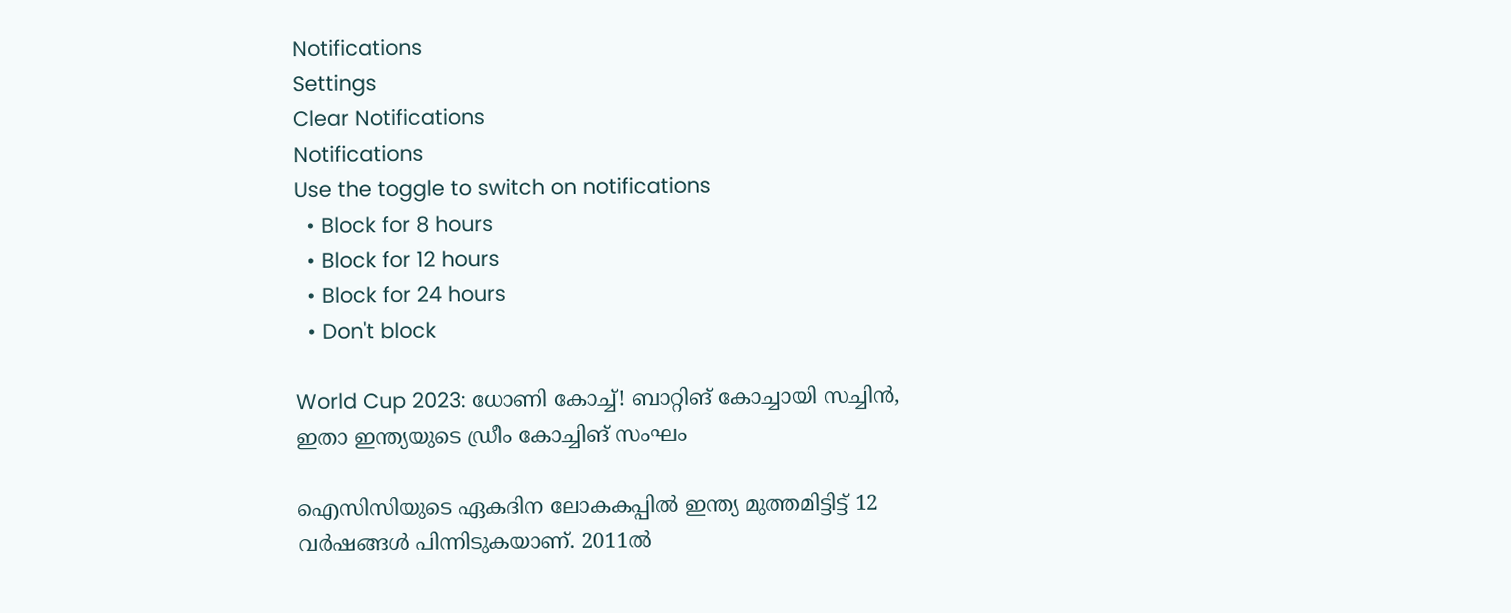Notifications
Settings
Clear Notifications
Notifications
Use the toggle to switch on notifications
  • Block for 8 hours
  • Block for 12 hours
  • Block for 24 hours
  • Don't block

World Cup 2023: ധോണി കോച്ച്! ബാറ്റിങ് കോച്ചായി സച്ചിന്‍, ഇതാ ഇന്ത്യയുടെ ഡ്രീം കോച്ചിങ് സംഘം

ഐസിസിയുടെ ഏകദിന ലോകകപ്പില്‍ ഇന്ത്യ മുത്തമിട്ടിട്ട് 12 വര്‍ഷങ്ങള്‍ പിന്നിടുകയാണ്. 2011ല്‍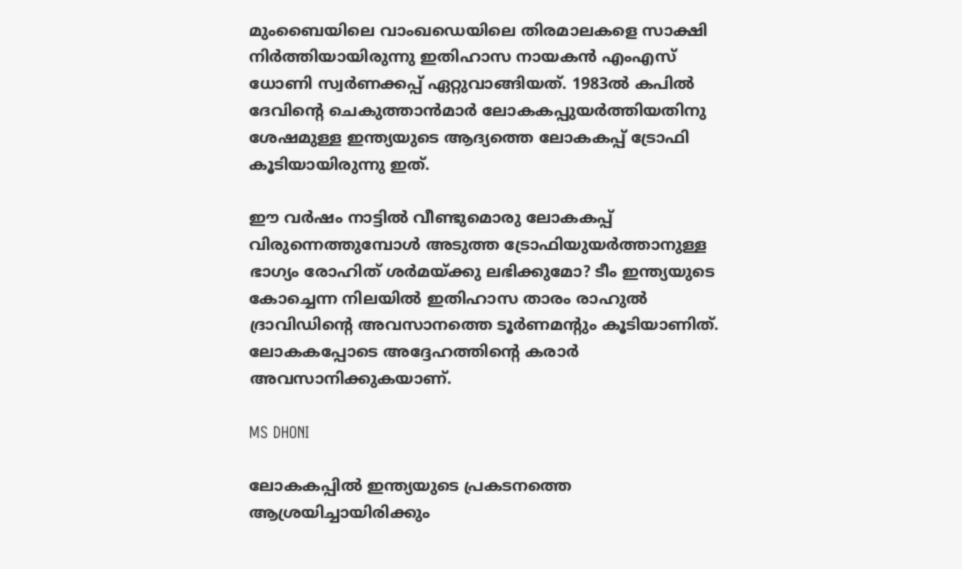മുംബൈയിലെ വാംഖഡെയിലെ തിരമാലകളെ സാക്ഷി നിര്‍ത്തിയായിരുന്നു ഇതിഹാസ നായകന്‍ എംഎസ് ധോണി സ്വര്‍ണക്കപ്പ് ഏറ്റുവാങ്ങിയത്. 1983ല്‍ കപില്‍ ദേവിന്റെ ചെകുത്താന്‍മാര്‍ ലോകകപ്പുയര്‍ത്തിയതിനു ശേഷമുള്ള ഇന്ത്യയുടെ ആദ്യത്തെ ലോകകപ്പ് ട്രോഫി കൂടിയായിരുന്നു ഇത്.

ഈ വര്‍ഷം നാട്ടില്‍ വീണ്ടുമൊരു ലോകകപ്പ് വിരുന്നെത്തുമ്പോള്‍ അടുത്ത ട്രോഫിയുയര്‍ത്താനുള്ള ഭാഗ്യം രോഹിത് ശര്‍മയ്ക്കു ലഭിക്കുമോ? ടീം ഇന്ത്യയുടെ കോച്ചെന്ന നിലയില്‍ ഇതിഹാസ താരം രാഹുല്‍ ദ്രാവിഡിന്റെ അവസാനത്തെ ടൂര്‍ണമന്റും കൂടിയാണിത്. ലോകകപ്പോടെ അദ്ദേഹത്തിന്റെ കരാര്‍ അവസാനിക്കുകയാണ്.

MS DHONI

ലോകകപ്പില്‍ ഇന്ത്യയുടെ പ്രകടനത്തെ ആശ്രയിച്ചായിരിക്കും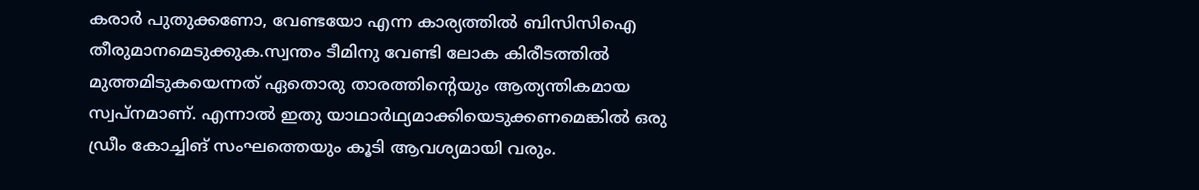കരാര്‍ പുതുക്കണോ, വേണ്ടയോ എന്ന കാര്യത്തില്‍ ബിസിസിഐ തീരുമാനമെടുക്കുക.സ്വന്തം ടീമിനു വേണ്ടി ലോക കിരീടത്തില്‍ മുത്തമിടുകയെന്നത് ഏതൊരു താരത്തിന്റെയും ആത്യന്തികമായ സ്വപ്‌നമാണ്. എന്നാല്‍ ഇതു യാഥാര്‍ഥ്യമാക്കിയെടുക്കണമെങ്കില്‍ ഒരു ഡ്രീം കോച്ചിങ് സംഘത്തെയും കൂടി ആവശ്യമായി വരും.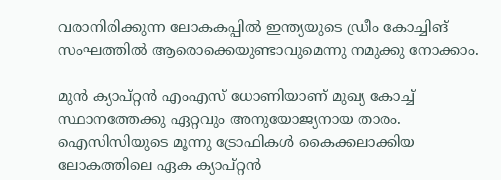വരാനിരിക്കുന്ന ലോകകപ്പില്‍ ഇന്ത്യയുടെ ഡ്രീം കോച്ചിങ് സംഘത്തില്‍ ആരൊക്കെയുണ്ടാവുമെന്നു നമുക്കു നോക്കാം.

മുന്‍ ക്യാപ്റ്റന്‍ എംഎസ് ധോണിയാണ് മുഖ്യ കോച്ച് സ്ഥാനത്തേക്കു ഏറ്റവും അനുയോജ്യനായ താരം. ഐസിസിയുടെ മൂന്നു ട്രോഫികള്‍ കൈക്കലാക്കിയ ലോകത്തിലെ ഏക ക്യാപ്റ്റന്‍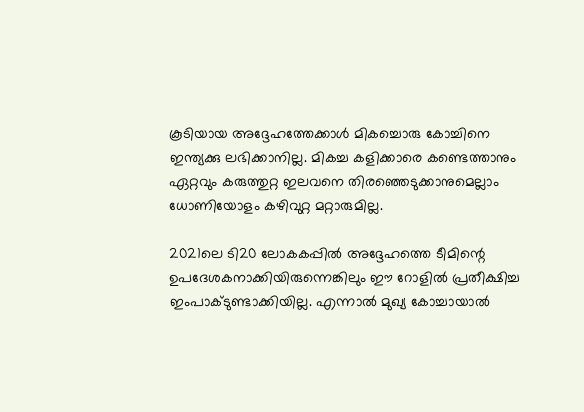കൂടിയായ അദ്ദേഹത്തേക്കാള്‍ മികച്ചൊരു കോച്ചിനെ ഇന്ത്യക്കു ലഭിക്കാനില്ല. മികച്ച കളിക്കാരെ കണ്ടെത്താനും ഏറ്റവും കരുത്തുറ്റ ഇലവനെ തിരഞ്ഞെടുക്കാനുമെല്ലാം ധോണിയോളം കഴിവുറ്റ മറ്റാരുമില്ല.

2021ലെ ടി20 ലോകകപ്പില്‍ അദ്ദേഹത്തെ ടീമിന്റെ ഉപദേശകനാക്കിയിരുന്നെങ്കിലും ഈ റോളില്‍ പ്രതീക്ഷിച്ച ഇംപാക്ടുണ്ടാക്കിയില്ല. എന്നാല്‍ മുഖ്യ കോച്ചായാല്‍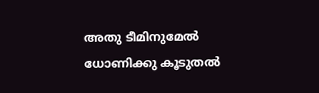അതു ടീമിനുമേല്‍ ധോണിക്കു കൂടുതല്‍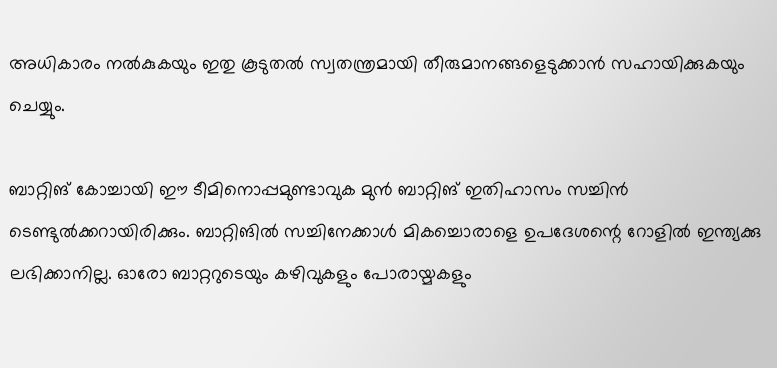അധികാരം നല്‍കുകയും ഇതു കൂടുതല്‍ സ്വതന്ത്രമായി തീരുമാനങ്ങളെടുക്കാന്‍ സഹായിക്കുകയും ചെയ്യും.

ബാറ്റിങ് കോച്ചായി ഈ ടീമിനൊപ്പമുണ്ടാവുക മുന്‍ ബാറ്റിങ് ഇതിഹാസം സച്ചിന്‍ ടെണ്ടുല്‍ക്കറായിരിക്കും. ബാറ്റിങില്‍ സച്ചിനേക്കാള്‍ മികച്ചൊരാളെ ഉപദേശന്റെ റോളില്‍ ഇന്ത്യക്കു ലഭിക്കാനില്ല. ഓരോ ബാറ്ററുടെയും കഴിവുകളും പോരായ്മകളും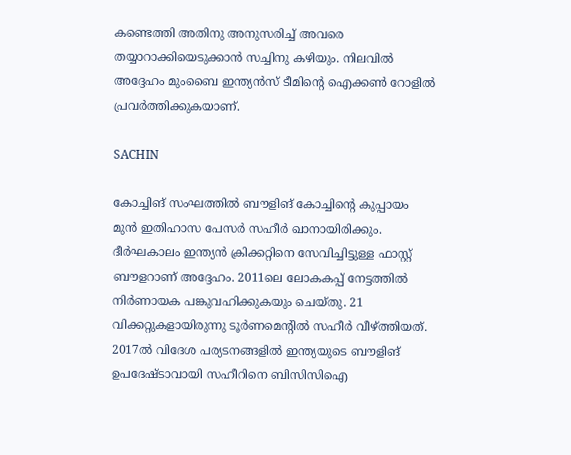കണ്ടെത്തി അതിനു അനുസരിച്ച് അവരെ തയ്യാറാക്കിയെടുക്കാന്‍ സച്ചിനു കഴിയും. നിലവില്‍ അദ്ദേഹം മുംബൈ ഇന്ത്യന്‍സ് ടീമിന്റെ ഐക്കണ്‍ റോളില്‍ പ്രവര്‍ത്തിക്കുകയാണ്.

SACHIN

കോച്ചിങ് സംഘത്തില്‍ ബൗളിങ് കോച്ചിന്റെ കുപ്പായം മുന്‍ ഇതിഹാസ പേസര്‍ സഹീര്‍ ഖാനായിരിക്കും. ദീര്‍ഘകാലം ഇന്ത്യന്‍ ക്രിക്കറ്റിനെ സേവിച്ചിട്ടുള്ള ഫാസ്റ്റ് ബൗളറാണ് അദ്ദേഹം. 2011ലെ ലോകകപ്പ് നേട്ടത്തില്‍ നിര്‍ണായക പങ്കുവഹിക്കുകയും ചെയ്തു. 21 വിക്കറ്റുകളായിരുന്നു ടൂര്‍ണമെന്റില്‍ സഹീര്‍ വീഴ്ത്തിയത്. 2017ല്‍ വിദേശ പര്യടനങ്ങളില്‍ ഇന്ത്യയുടെ ബൗളിങ് ഉപദേഷ്ടാവായി സഹീറിനെ ബിസിസിഐ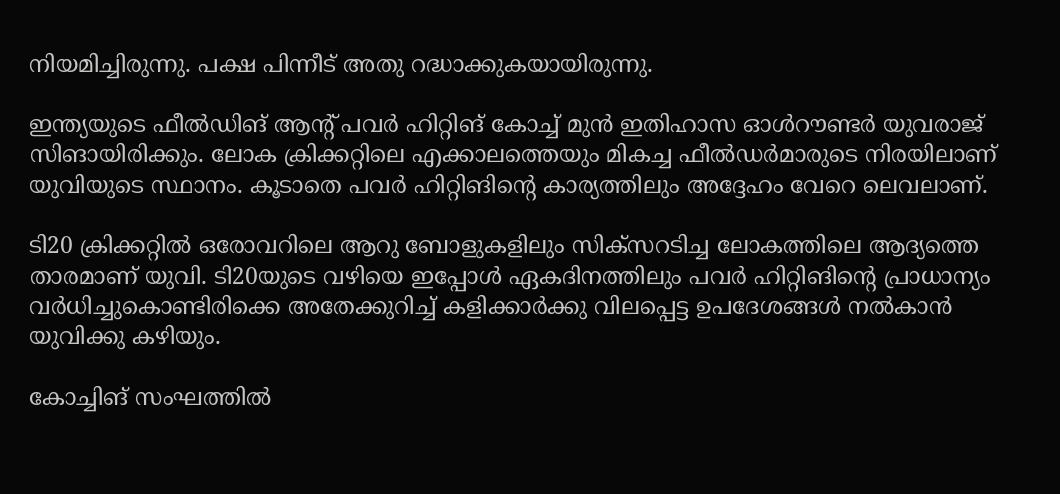നിയമിച്ചിരുന്നു. പക്ഷ പിന്നീട് അതു റദ്ധാക്കുകയായിരുന്നു.

ഇന്ത്യയുടെ ഫീല്‍ഡിങ് ആന്റ് പവര്‍ ഹിറ്റിങ് കോച്ച് മുന്‍ ഇതിഹാസ ഓള്‍റൗണ്ടര്‍ യുവരാജ് സിങായിരിക്കും. ലോക ക്രിക്കറ്റിലെ എക്കാലത്തെയും മികച്ച ഫീല്‍ഡര്‍മാരുടെ നിരയിലാണ് യുവിയുടെ സ്ഥാനം. കൂടാതെ പവര്‍ ഹിറ്റിങിന്റെ കാര്യത്തിലും അദ്ദേഹം വേറെ ലെവലാണ്.

ടി20 ക്രിക്കറ്റില്‍ ഒരോവറിലെ ആറു ബോളുകളിലും സിക്‌സറടിച്ച ലോകത്തിലെ ആദ്യത്തെ താരമാണ് യുവി. ടി20യുടെ വഴിയെ ഇപ്പോള്‍ ഏകദിനത്തിലും പവര്‍ ഹിറ്റിങിന്റെ പ്രാധാന്യം വര്‍ധിച്ചുകൊണ്ടിരിക്കെ അതേക്കുറിച്ച് കളിക്കാര്‍ക്കു വിലപ്പെട്ട ഉപദേശങ്ങള്‍ നല്‍കാന്‍ യുവിക്കു കഴിയും.

കോച്ചിങ് സംഘത്തില്‍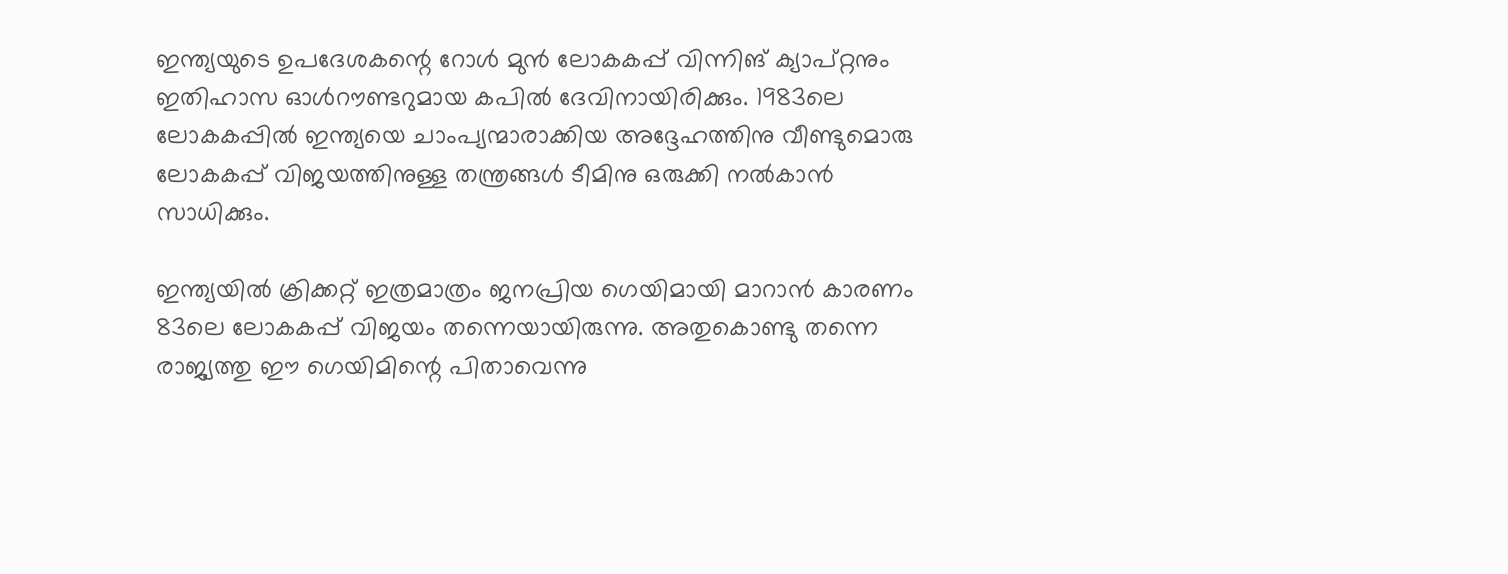ഇന്ത്യയുടെ ഉപദേശകന്റെ റോള്‍ മുന്‍ ലോകകപ്പ് വിന്നിങ് ക്യാപ്റ്റനും ഇതിഹാസ ഓള്‍റൗണ്ടറുമായ കപില്‍ ദേവിനായിരിക്കും. 1983ലെ ലോകകപ്പില്‍ ഇന്ത്യയെ ചാംപ്യന്മാരാക്കിയ അദ്ദേഹത്തിനു വീണ്ടുമൊരു ലോകകപ്പ് വിജയത്തിനുള്ള തന്ത്രങ്ങള്‍ ടീമിനു ഒരുക്കി നല്‍കാന്‍ സാധിക്കും.

ഇന്ത്യയില്‍ ക്രിക്കറ്റ് ഇത്രമാത്രം ജനപ്രിയ ഗെയിമായി മാറാന്‍ കാരണം 83ലെ ലോകകപ്പ് വിജയം തന്നെയായിരുന്നു. അതുകൊണ്ടു തന്നെ രാജ്യത്തു ഈ ഗെയിമിന്റെ പിതാവെന്നു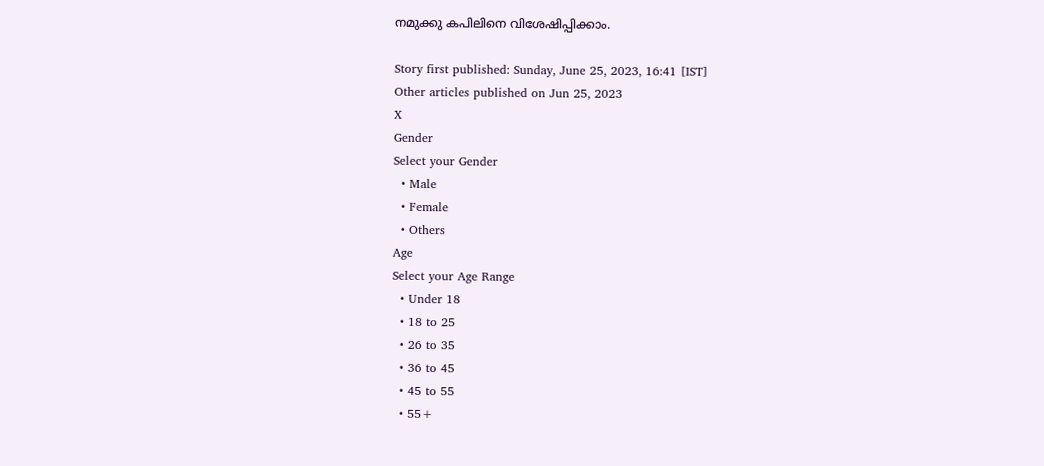നമുക്കു കപിലിനെ വിശേഷിപ്പിക്കാം.

Story first published: Sunday, June 25, 2023, 16:41 [IST]
Other articles published on Jun 25, 2023
X
Gender
Select your Gender
  • Male
  • Female
  • Others
Age
Select your Age Range
  • Under 18
  • 18 to 25
  • 26 to 35
  • 36 to 45
  • 45 to 55
  • 55+